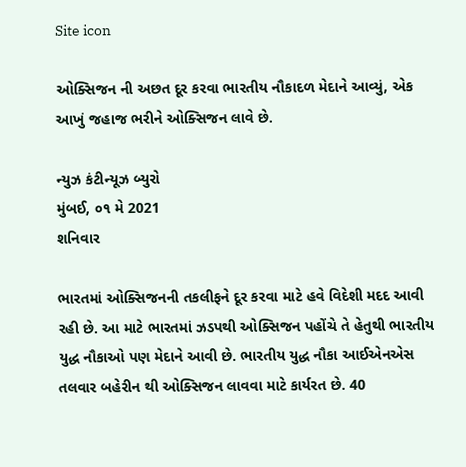Site icon

ઓક્સિજન ની અછત દૂર કરવા ભારતીય નૌકાદળ મેદાને આવ્યું, એક આખું જહાજ ભરીને ઓક્સિજન લાવે છે.

ન્યુઝ કંટીન્યૂઝ બ્યુરો
મુંબઈ, ૦૧ મે 2021
શનિવાર

ભારતમાં ઓક્સિજનની તકલીફને દૂર કરવા માટે હવે વિદેશી મદદ આવી રહી છે. આ માટે ભારતમાં ઝડપથી ઓક્સિજન પહોંચે તે હેતુથી ભારતીય યુદ્ધ નૌકાઓ પણ મેદાને આવી છે. ભારતીય યુદ્ધ નૌકા આઈએનએસ તલવાર બહેરીન થી ઓક્સિજન લાવવા માટે કાર્યરત છે. 40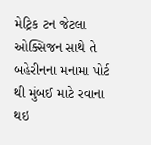મેટ્રિક ટન જેટલા ઓક્સિજન સાથે તે બહેરીનના મનામા પોર્ટ થી મુંબઈ માટે રવાના થઇ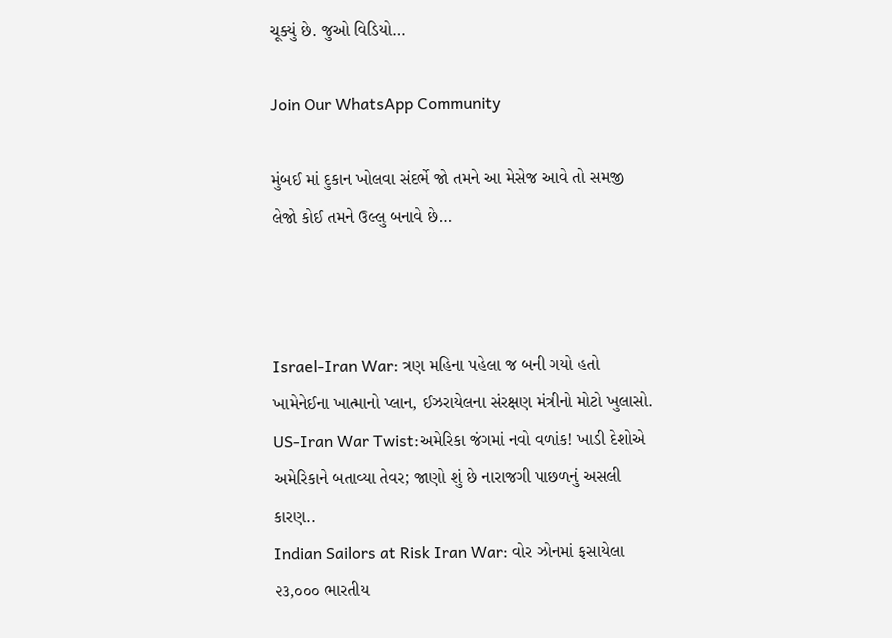ચૂક્યું છે. જુઓ વિડિયો…

Join Our WhatsApp Community

મુંબઈ માં દુકાન ખોલવા સંદર્ભે જો તમને આ મેસેજ આવે તો સમજી લેજો કોઈ તમને ઉલ્લુ બનાવે છે…



Israel-Iran War: ત્રણ મહિના પહેલા જ બની ગયો હતો ખામેનેઈના ખાત્માનો પ્લાન, ઈઝરાયેલના સંરક્ષણ મંત્રીનો મોટો ખુલાસો.
US-Iran War Twist:અમેરિકા જંગમાં નવો વળાંક! ખાડી દેશોએ અમેરિકાને બતાવ્યા તેવર; જાણો શું છે નારાજગી પાછળનું અસલી કારણ..
Indian Sailors at Risk Iran War: વોર ઝોનમાં ફસાયેલા ૨૩,૦૦૦ ભારતીય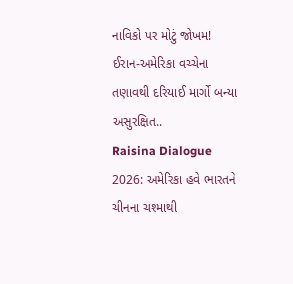નાવિકો પર મોટું જોખમ! ઈરાન-અમેરિકા વચ્ચેના તણાવથી દરિયાઈ માર્ગો બન્યા અસુરક્ષિત..
Raisina Dialogue 2026: અમેરિકા હવે ભારતને ચીનના ચશ્માથી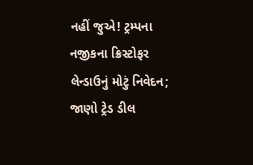નહીં જુએ! ટ્રમ્પના નજીકના ક્રિસ્ટોફર લેન્ડાઉનું મોટું નિવેદન; જાણો ટ્રેડ ડીલ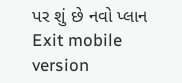પર શું છે નવો પ્લાન
Exit mobile version